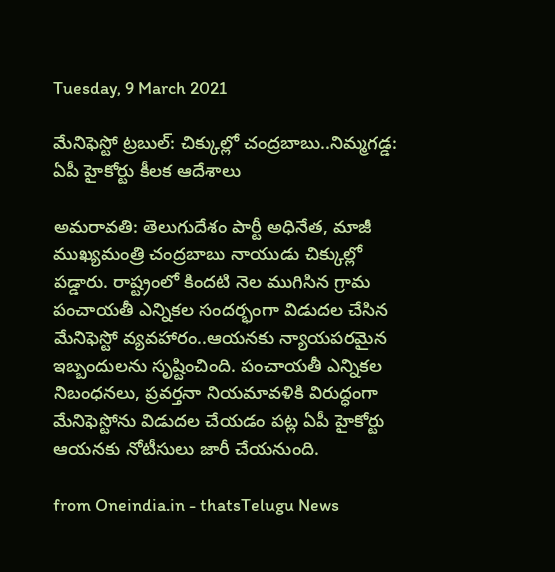Tuesday, 9 March 2021

మేనిఫెస్టో ట్రబుల్: చిక్కుల్లో చంద్రబాబు..నిమ్మగడ్డ: ఏపీ హైకోర్టు కీలక ఆదేశాలు

అమరావతి: తెలుగుదేశం పార్టీ అధినేత, మాజీ ముఖ్యమంత్రి చంద్రబాబు నాయుడు చిక్కుల్లో పడ్డారు. రాష్ట్రంలో కిందటి నెల ముగిసిన గ్రామ పంచాయతీ ఎన్నికల సందర్భంగా విడుదల చేసిన మేనిఫెస్టో వ్యవహారం..ఆయనకు న్యాయపరమైన ఇబ్బందులను సృష్టించింది. పంచాయతీ ఎన్నికల నిబంధనలు, ప్రవర్తనా నియమావళికి విరుద్ధంగా మేనిఫెస్టోను విడుదల చేయడం పట్ల ఏపీ హైకోర్టు ఆయనకు నోటీసులు జారీ చేయనుంది.

from Oneindia.in - thatsTelugu News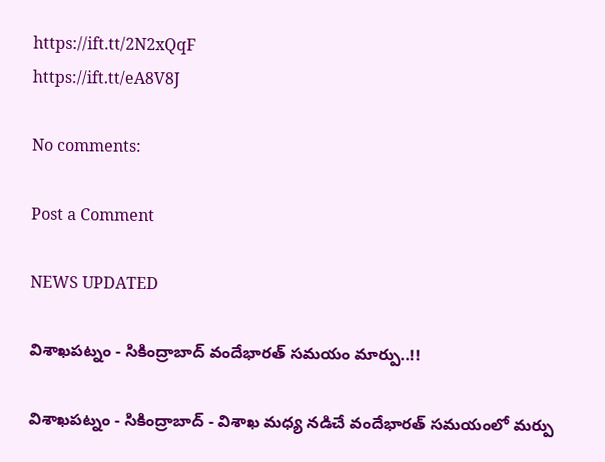https://ift.tt/2N2xQqF
https://ift.tt/eA8V8J

No comments:

Post a Comment

NEWS UPDATED

విశాఖపట్నం - సికింద్రాబాద్ వందేభారత్ సమయం మార్పు..!!

విశాఖపట్నం - సికింద్రాబాద్ - విశాఖ మధ్య నడిచే వందేభారత్ సమయంలో మర్పు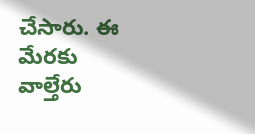చేసారు. ఈ మేరకు వాల్తేరు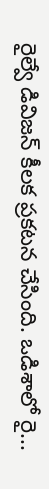రైల్వే డివిజన్ కీలక ప్రకటన చేసింది. ఒడిశాలో రై...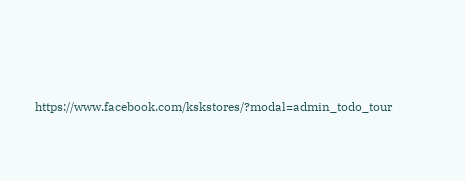https://www.facebook.com/kskstores/?modal=admin_todo_tour